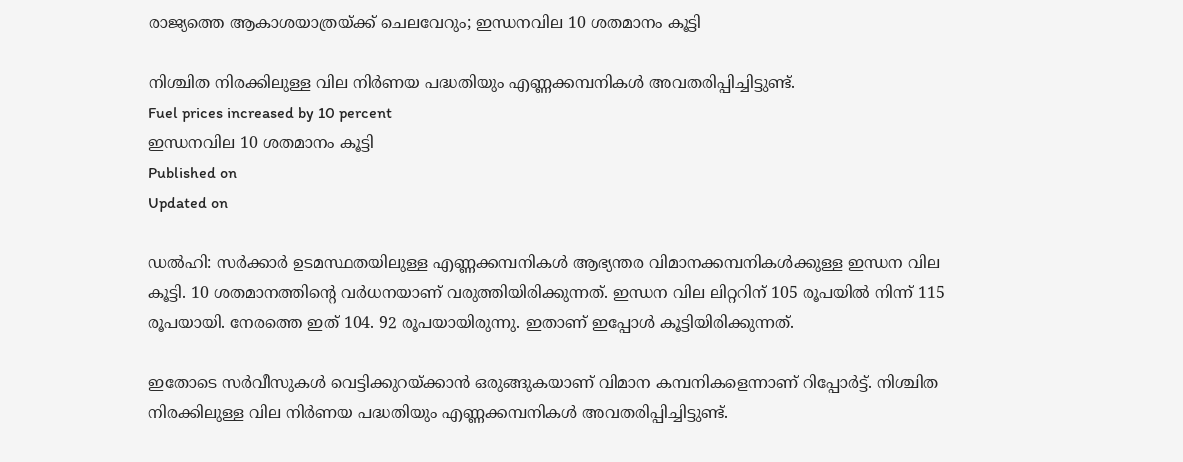രാജ്യത്തെ ആകാശയാത്രയ്ക്ക് ചെലവേറും; ഇന്ധനവില 10 ശതമാനം കൂട്ടി

നിശ്ചിത നിരക്കിലുള്ള വില നിർണയ പദ്ധതിയും എണ്ണക്കമ്പനികൾ അവതരിപ്പിച്ചിട്ടുണ്ട്.
Fuel prices increased by 10 percent
ഇന്ധനവില 10 ശതമാനം കൂട്ടി
Published on
Updated on

ഡൽഹി: സർക്കാർ ഉടമസ്ഥതയിലുള്ള എണ്ണക്കമ്പനികൾ ആഭ്യന്തര വിമാനക്കമ്പനികൾക്കുള്ള ഇന്ധന വില കൂട്ടി. 10 ശതമാനത്തിൻ്റെ വർധനയാണ് വരുത്തിയിരിക്കുന്നത്. ഇന്ധന വില ലിറ്ററിന് 105 രൂപയിൽ നിന്ന് 115 രൂപയായി. നേരത്തെ ഇത് 104. 92 രൂപയായിരുന്നു. ഇതാണ് ഇപ്പോൾ കൂട്ടിയിരിക്കുന്നത്.

ഇതോടെ സർവീസുകൾ വെട്ടിക്കുറയ്ക്കാൻ ഒരുങ്ങുകയാണ് വിമാന കമ്പനികളെന്നാണ് റിപ്പോർട്ട്. നിശ്ചിത നിരക്കിലുള്ള വില നിർണയ പദ്ധതിയും എണ്ണക്കമ്പനികൾ അവതരിപ്പിച്ചിട്ടുണ്ട്.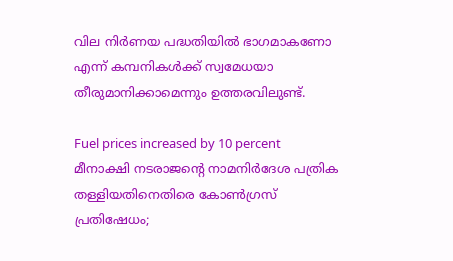വില നിര്‍ണയ പദ്ധതിയില്‍ ഭാഗമാകണോ എന്ന് കമ്പനികള്‍ക്ക് സ്വമേധയാ തീരുമാനിക്കാമെന്നും ഉത്തരവിലുണ്ട്.

Fuel prices increased by 10 percent
മീനാക്ഷി നടരാജൻ്റെ നാമനിർദേശ പത്രിക തള്ളിയതിനെതിരെ കോൺഗ്രസ് പ്രതിഷേധം;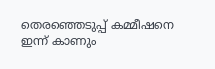തെരഞ്ഞെടുപ്പ് കമ്മീഷനെ ഇന്ന് കാണും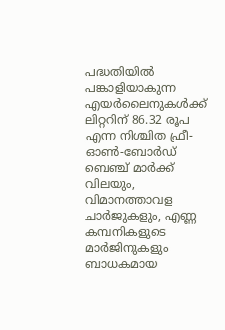പദ്ധതിയിൽ പങ്കാളിയാകുന്ന എയര്‍ലൈനുകള്‍ക്ക് ലിറ്ററിന് 86.32 രൂപ എന്ന നിശ്ചിത ഫ്രീ-ഓണ്‍-ബോര്‍ഡ് ബെഞ്ച് മാര്‍ക്ക് വിലയും, വിമാനത്താവള ചാര്‍ജുകളും, എണ്ണ കമ്പനികളുടെ മാര്‍ജിനുകളും ബാധകമായ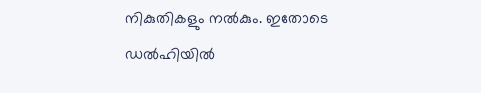നികുതികളും നല്‍കും. ഇതോടെ ഡല്‍ഹിയില്‍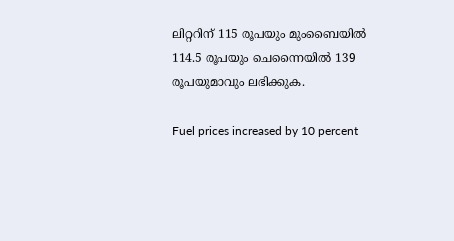ലിറ്ററിന് 115 രൂപയും മുംബൈയില്‍ 114.5 രൂപയും ചെന്നൈയില്‍ 139 രൂപയുമാവും ലഭിക്കുക.

Fuel prices increased by 10 percent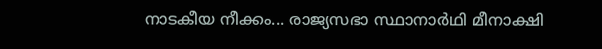നാടകീയ നീക്കം... രാജ്യസഭാ സ്ഥാനാർഥി മീനാക്ഷി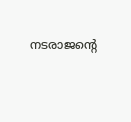നടരാജൻ്റെ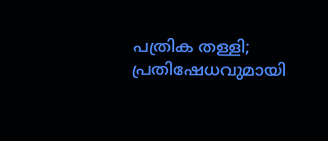പത്രിക തള്ളി; പ്രതിഷേധവുമായി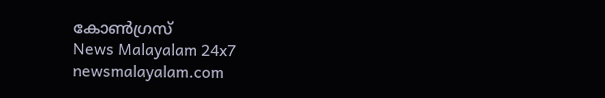കോൺഗ്രസ്
News Malayalam 24x7
newsmalayalam.com